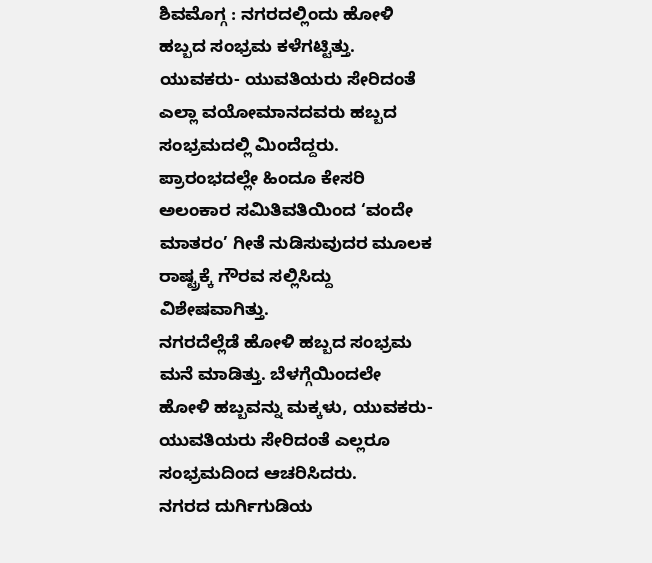ಶಿವಮೊಗ್ಗ : ನಗರದಲ್ಲಿಂದು ಹೋಳಿ ಹಬ್ಬದ ಸಂಭ್ರಮ ಕಳೆಗಟ್ಟಿತ್ತು. ಯುವಕರು- ಯುವತಿಯರು ಸೇರಿದಂತೆ ಎಲ್ಲಾ ವಯೋಮಾನದವರು ಹಬ್ಬದ ಸಂಭ್ರಮದಲ್ಲಿ ಮಿಂದೆದ್ದರು. ಪ್ರಾರಂಭದಲ್ಲೇ ಹಿಂದೂ ಕೇಸರಿ ಅಲಂಕಾರ ಸಮಿತಿವತಿಯಿಂದ ‘ವಂದೇ ಮಾತರಂ’ ಗೀತೆ ನುಡಿಸುವುದರ ಮೂಲಕ ರಾಷ್ಟ್ರಕ್ಕೆ ಗೌರವ ಸಲ್ಲಿಸಿದ್ದು ವಿಶೇಷವಾಗಿತ್ತು.
ನಗರದೆಲ್ಲೆಡೆ ಹೋಳಿ ಹಬ್ಬದ ಸಂಭ್ರಮ ಮನೆ ಮಾಡಿತ್ತು. ಬೆಳಗ್ಗೆಯಿಂದಲೇ ಹೋಳಿ ಹಬ್ಬವನ್ನು ಮಕ್ಕಳು, ಯುವಕರು- ಯುವತಿಯರು ಸೇರಿದಂತೆ ಎಲ್ಲರೂ ಸಂಭ್ರಮದಿಂದ ಆಚರಿಸಿದರು.
ನಗರದ ದುರ್ಗಿಗುಡಿಯ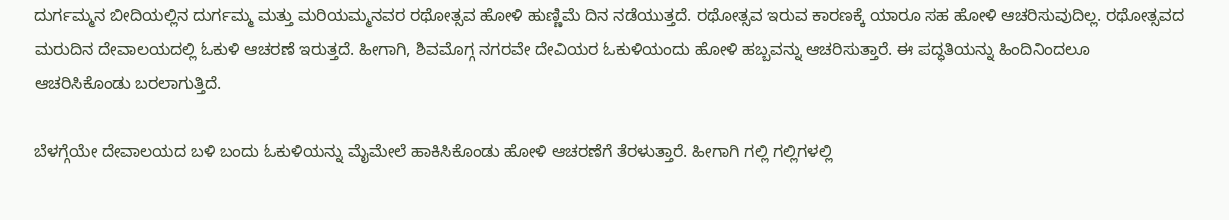ದುರ್ಗಮ್ಮನ ಬೀದಿಯಲ್ಲಿನ ದುರ್ಗಮ್ಮ ಮತ್ತು ಮರಿಯಮ್ಮನವರ ರಥೋತ್ಸವ ಹೋಳಿ ಹುಣ್ಣಿಮೆ ದಿನ ನಡೆಯುತ್ತದೆ. ರಥೋತ್ಸವ ಇರುವ ಕಾರಣಕ್ಕೆ ಯಾರೂ ಸಹ ಹೋಳಿ ಆಚರಿಸುವುದಿಲ್ಲ. ರಥೋತ್ಸವದ ಮರುದಿನ ದೇವಾಲಯದಲ್ಲಿ ಓಕುಳಿ ಆಚರಣೆ ಇರುತ್ತದೆ. ಹೀಗಾಗಿ, ಶಿವಮೊಗ್ಗ ನಗರವೇ ದೇವಿಯರ ಓಕುಳಿಯಂದು ಹೋಳಿ ಹಬ್ಬವನ್ನು ಆಚರಿಸುತ್ತಾರೆ. ಈ ಪದ್ಧತಿಯನ್ನು ಹಿಂದಿನಿಂದಲೂ ಆಚರಿಸಿಕೊಂಡು ಬರಲಾಗುತ್ತಿದೆ.

ಬೆಳಗ್ಗೆಯೇ ದೇವಾಲಯದ ಬಳಿ ಬಂದು ಓಕುಳಿಯನ್ನು ಮೈಮೇಲೆ ಹಾಕಿಸಿಕೊಂಡು ಹೋಳಿ ಆಚರಣೆಗೆ ತೆರಳುತ್ತಾರೆ. ಹೀಗಾಗಿ ಗಲ್ಲಿ ಗಲ್ಲಿಗಳಲ್ಲಿ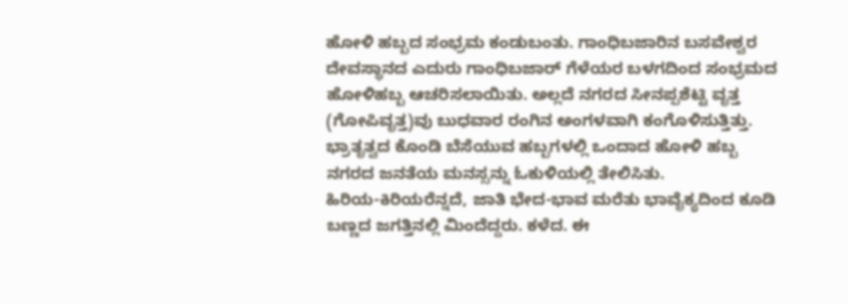ಹೋಳಿ ಹಬ್ಬದ ಸಂಭ್ರಮ ಕಂಡುಬಂತು. ಗಾಂಧಿಬಜಾರಿನ ಬಸವೇಶ್ವರ ದೇವಸ್ಥಾನದ ಎದುರು ಗಾಂಧಿಬಜಾರ್ ಗೆಳೆಯರ ಬಳಗದಿಂದ ಸಂಭ್ರಮದ ಹೋಳಿಹಬ್ಬ ಆಚರಿಸಲಾಯಿತು. ಅಲ್ಲದೆ ನಗರದ ಸೀನಪ್ಪಶೆಟ್ಟಿ ವೃತ್ತ (ಗೋಪಿವೃತ್ತ)ವು ಬುಧವಾರ ರಂಗಿನ ಅಂಗಳವಾಗಿ ಕಂಗೊಳಿಸುತ್ತಿತ್ತು. ಭ್ರಾತೃತ್ವದ ಕೊಂಡಿ ಬೆಸೆಯುವ ಹಬ್ಬಗಳಲ್ಲಿ ಒಂದಾದ ಹೋಳಿ ಹಬ್ಬ ನಗರದ ಜನತೆಯ ಮನಸ್ಸನ್ನು ಓಕುಳಿಯಲ್ಲಿ ತೇಲಿಸಿತು.
ಹಿರಿಯ-ಕಿರಿಯರೆನ್ನದೆ, ಜಾತಿ ಭೇದ-ಭಾವ ಮರೆತು ಭಾವೈಕ್ಯದಿಂದ ಕೂಡಿ ಬಣ್ಣದ ಜಗತ್ತಿನಲ್ಲಿ ಮಿಂದೆದ್ದರು. ಕಳೆದ. ಈ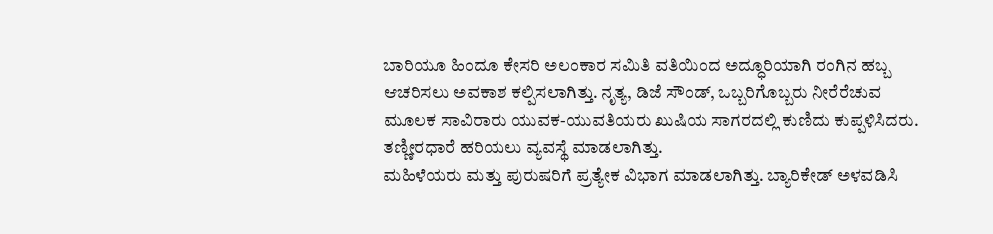ಬಾರಿಯೂ ಹಿಂದೂ ಕೇಸರಿ ಅಲಂಕಾರ ಸಮಿತಿ ವತಿಯಿಂದ ಅದ್ಧೂರಿಯಾಗಿ ರಂಗಿನ ಹಬ್ಬ ಆಚರಿಸಲು ಅವಕಾಶ ಕಲ್ಪಿಸಲಾಗಿತ್ತು. ನೃತ್ಯ, ಡಿಜೆ ಸೌಂಡ್, ಒಬ್ಬರಿಗೊಬ್ಬರು ನೀರೆರೆಚುವ ಮೂಲಕ ಸಾವಿರಾರು ಯುವಕ-ಯುವತಿಯರು ಖುಷಿಯ ಸಾಗರದಲ್ಲಿ ಕುಣಿದು ಕುಪ್ಪಳಿಸಿದರು. ತಣ್ಣೀರಧಾರೆ ಹರಿಯಲು ವ್ಯವಸ್ಥೆ ಮಾಡಲಾಗಿತ್ತು.
ಮಹಿಳೆಯರು ಮತ್ತು ಪುರುಷರಿಗೆ ಪ್ರತ್ಯೇಕ ವಿಭಾಗ ಮಾಡಲಾಗಿತ್ತು. ಬ್ಯಾರಿಕೇಡ್ ಅಳವಡಿಸಿ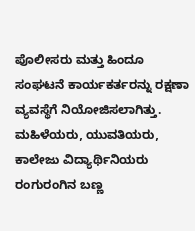ಪೊಲೀಸರು ಮತ್ತು ಹಿಂದೂ ಸಂಘಟನೆ ಕಾರ್ಯಕರ್ತರನ್ನು ರಕ್ಷಣಾ ವ್ಯವಸ್ಥೆಗೆ ನಿಯೋಜಿಸಲಾಗಿತ್ತು. ಮಹಿಳೆಯರು, ಯುವತಿಯರು, ಕಾಲೇಜು ವಿದ್ಯಾರ್ಥಿನಿಯರು ರಂಗುರಂಗಿನ ಬಣ್ಣ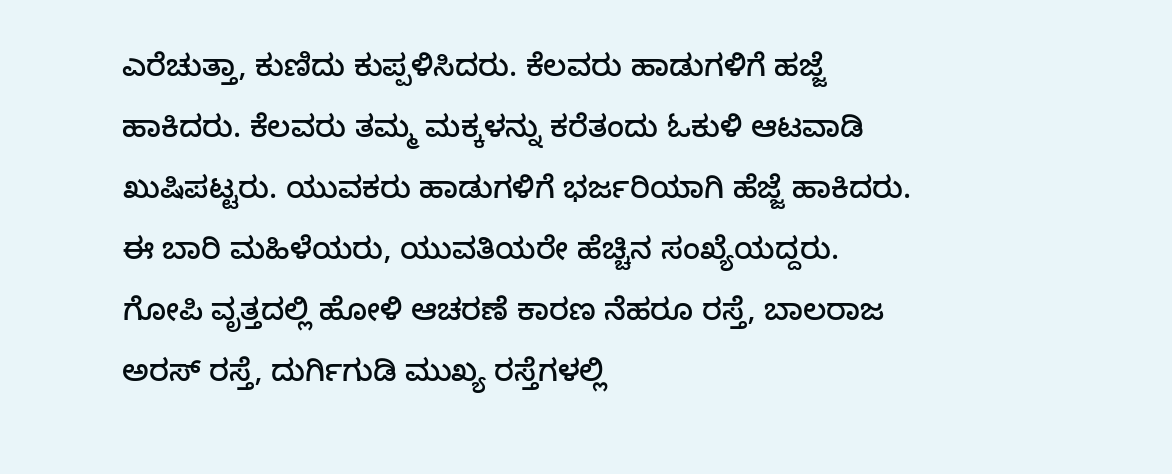ಎರೆಚುತ್ತಾ, ಕುಣಿದು ಕುಪ್ಪಳಿಸಿದರು. ಕೆಲವರು ಹಾಡುಗಳಿಗೆ ಹಜ್ಜೆ ಹಾಕಿದರು. ಕೆಲವರು ತಮ್ಮ ಮಕ್ಕಳನ್ನು ಕರೆತಂದು ಓಕುಳಿ ಆಟವಾಡಿ ಖುಷಿಪಟ್ಟರು. ಯುವಕರು ಹಾಡುಗಳಿಗೆ ಭರ್ಜರಿಯಾಗಿ ಹೆಜ್ಜೆ ಹಾಕಿದರು. ಈ ಬಾರಿ ಮಹಿಳೆಯರು, ಯುವತಿಯರೇ ಹೆಚ್ಚಿನ ಸಂಖ್ಯೆಯದ್ದರು.
ಗೋಪಿ ವೃತ್ತದಲ್ಲಿ ಹೋಳಿ ಆಚರಣೆ ಕಾರಣ ನೆಹರೂ ರಸ್ತೆ, ಬಾಲರಾಜ ಅರಸ್ ರಸ್ತೆ, ದುರ್ಗಿಗುಡಿ ಮುಖ್ಯ ರಸ್ತೆಗಳಲ್ಲಿ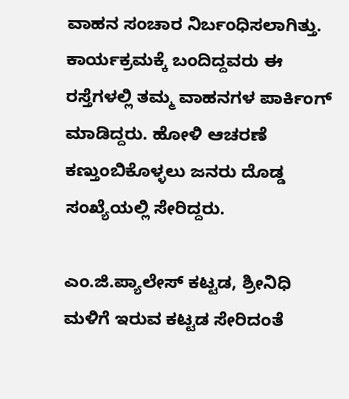ವಾಹನ ಸಂಚಾರ ನಿರ್ಬಂಧಿಸಲಾಗಿತ್ತು. ಕಾರ್ಯಕ್ರಮಕ್ಕೆ ಬಂದಿದ್ದವರು ಈ ರಸ್ತೆಗಳಲ್ಲಿ ತಮ್ಮ ವಾಹನಗಳ ಪಾರ್ಕಿಂಗ್ ಮಾಡಿದ್ದರು. ಹೋಳಿ ಆಚರಣೆ ಕಣ್ತುಂಬಿಕೊಳ್ಳಲು ಜನರು ದೊಡ್ಡ ಸಂಖ್ಯೆಯಲ್ಲಿ ಸೇರಿದ್ದರು.

ಎಂ.ಜಿ.ಪ್ಯಾಲೇಸ್ ಕಟ್ಟಡ, ಶ್ರೀನಿಧಿ ಮಳಿಗೆ ಇರುವ ಕಟ್ಟಡ ಸೇರಿದಂತೆ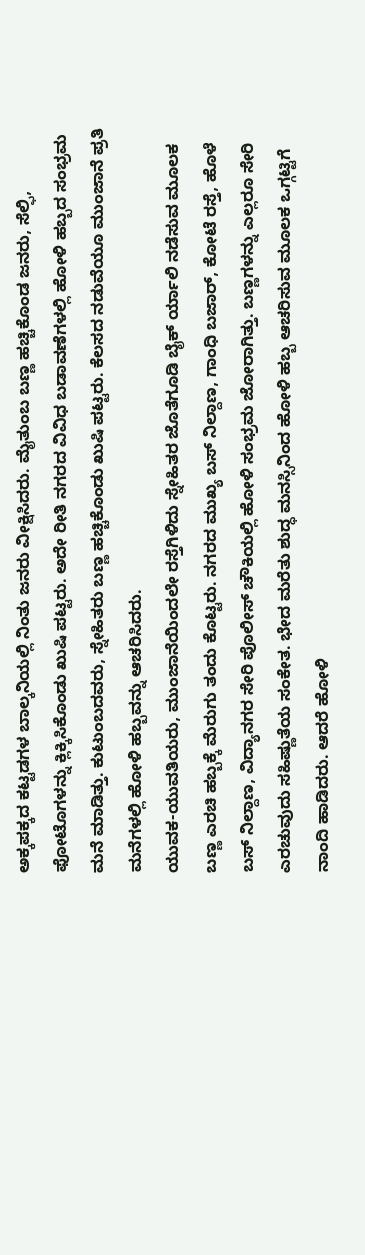ಅಕ್ಕಪಕ್ಕದ ಕಟ್ಟಡಗಳ ಬಾಲ್ಕನಿಯಲ್ಲಿ ನಿಂತು ಜನರು ವೀಕ್ಷಿಸಿದರು. ಮೈತುಂಬ ಬಣ್ಣ ಹಚ್ಚಿಕೊಂಡ ಜನರು, ಸೆಲ್ಫಿ, ಫೋಟೊಗಳನ್ನು ಕ್ಲಿಕ್ಕಿಸಿಕೊಂಡು ಖುಷಿ ಪಟ್ಟರು. ಅದೇ ರೀತಿ ನಗರದ ವಿವಿಧ ಬಡಾವಣೆಗಳಲ್ಲಿ ಹೋಳಿ ಹಬ್ಬದ ಸಂಭ್ರಮ ಮನೆ ಮಾಡಿತ್ತು. ಕುಟುಂಬದವರು, ಸ್ನೇಹಿತರು ಬಣ್ಣ ಹಚ್ಚಿಕೊಂಡು ಖುಷಿ ಪಟ್ಟರು. ಕೆಲಸದ ನಡುವೆಯೂ ಮುಂಜಾನೆ ಪ್ರತಿ ಮನೆಗಳಲ್ಲಿ ಹೋಳಿ ಹಬ್ಬವನ್ನು ಆಚರಿಸಿದರು.
ಯುವಕ-ಯುವತಿಯರು, ಮುಂಜಾನೆಯಿಂದಲೇ ರಸ್ತೆಗಿಳಿದು ಸ್ನೇಹಿತರ ಜೊತೆಗೂಡಿ ಬೈಕ್ ರ್ಯಾಲಿ ನಡೆಸುವ ಮೂಲಕ ಬಣ್ಣ ಎರಚಿ ಹಬ್ಬಕ್ಕೆ ಮೆರುಗು ತಂದು ಕೊಟ್ಟರು. ನಗರದ ಮುಖ್ಯ ಬಸ್ ನಿಲ್ದಾಣ, ಗಾಂಧಿ ಬಜಾರ್, ಕೋಟೆ ರಸ್ತೆ, ಹೊಳೆ ಬಸ್ ನಿಲ್ದಾಣ, ವಿದ್ಯಾನಗರ ಸೇರಿ ಪೊಲೀಸ್ ಚೌಕಿಯಲ್ಲಿ ಹೋಳಿ ಸಂಭ್ರಮ ಜೋರಾಗಿತ್ತು. ಬಣ್ಣಗಳನ್ನು ಎಲ್ಲರೂ ಸೇರಿ ಎರಚುವುದು ಸಹಿಷ್ಣುತೆಯ ಸಂಕೇತ. ಭೇದ ಮರೆತು ಶುದ್ಧ ಮನಸ್ಸಿನಿಂದ ಹೋಳಿ ಹಬ್ಬ ಆಚರಿಸುವ ಮೂಲಕ ಒಗ್ಗಟ್ಟಿಗೆ ನಾಂದಿ ಹಾಡಿದರು. ಆದರೆ ಹೋಳಿ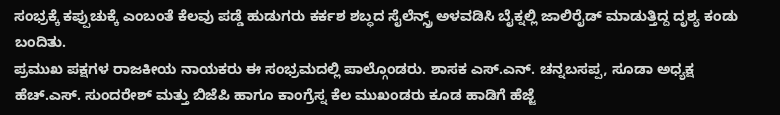ಸಂಭ್ರಕ್ಕೆ ಕಪ್ಪುಚುಕ್ಕೆ ಎಂಬಂತೆ ಕೆಲವು ಪಡ್ಡೆ ಹುಡುಗರು ಕರ್ಕಶ ಶಬ್ಧದ ಸೈಲೆನ್ಸ್ರ್ ಅಳವಡಿಸಿ ಬೈಕ್ನಲ್ಲಿ ಜಾಲಿರೈಡ್ ಮಾಡುತ್ತಿದ್ದ ದೃಶ್ಯ ಕಂಡು ಬಂದಿತು.
ಪ್ರಮುಖ ಪಕ್ಷಗಳ ರಾಜಕೀಯ ನಾಯಕರು ಈ ಸಂಭ್ರಮದಲ್ಲಿ ಪಾಲ್ಗೊಂಡರು. ಶಾಸಕ ಎಸ್.ಎನ್. ಚನ್ನಬಸಪ್ಪ, ಸೂಡಾ ಅಧ್ಯಕ್ಷ ಹೆಚ್.ಎಸ್. ಸುಂದರೇಶ್ ಮತ್ತು ಬಿಜೆಪಿ ಹಾಗೂ ಕಾಂಗ್ರೆಸ್ನ ಕೆಲ ಮುಖಂಡರು ಕೂಡ ಹಾಡಿಗೆ ಹೆಜ್ಜೆ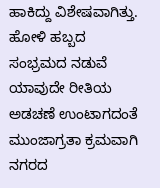ಹಾಕಿದ್ದು ವಿಶೇಷವಾಗಿತ್ತು.
ಹೋಳಿ ಹಬ್ಬದ ಸಂಭ್ರಮದ ನಡುವೆ ಯಾವುದೇ ರೀತಿಯ ಅಡಚಣೆ ಉಂಟಾಗದಂತೆ ಮುಂಜಾಗ್ರತಾ ಕ್ರಮವಾಗಿ ನಗರದ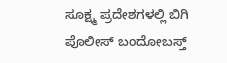ಸೂಕ್ಷ್ಮ ಪ್ರದೇಶಗಳಲ್ಲಿ ಬಿಗಿ ಪೊಲೀಸ್ ಬಂದೋಬಸ್ತ್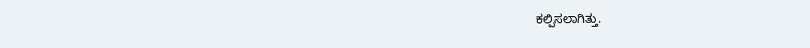ಕಲ್ಪಿಸಲಾಗಿತ್ತು.